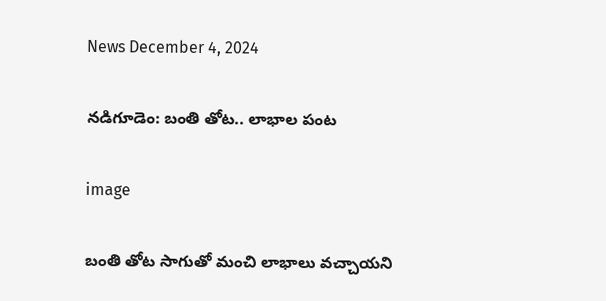News December 4, 2024

నడిగూడెం: బంతి తోట.. లాభాల పంట

image

బంతి తోట సాగుతో మంచి లాభాలు వచ్చాయని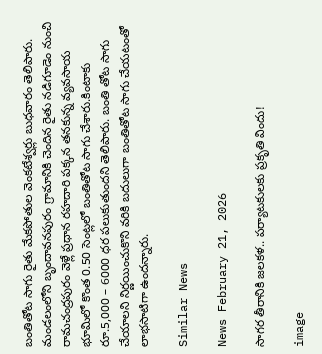బంతితోట సాగు రైతు మేకపోతుల వెంకటేశ్వర్లు బుధవారం తెలిపారు. మండలంలోని బృందావనపురం గ్రామానికి చెందిన రైతు నడిగూడెం నుంచి రామచంద్రపురం వెళ్లే ప్రధాన రహదారి పక్కన తనకున్న వ్యవసాయ భూమిలో కొంత 0.50 సెంట్లలో బంతితోట సాగు చేశారు.కింటాకు రూ.5,000 – 6000 ధర పలుకుతుందని తెలిపారు. బంతి తోట సాగు చేయాలని నిర్ణయించుకొని వరికి బదులుగా బంతితోట సాగు చేయటంతో లాభసాటిగా ఉందన్నారు.

Similar News

News February 21, 2026

సాగర తీరానికి జలకళ.. పర్యాటకులకు ప్రకృతి విందు!

image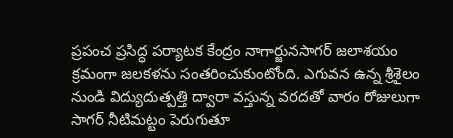ప్రపంచ ప్రసిద్ధ పర్యాటక కేంద్రం నాగార్జునసాగర్ జలాశయం క్రమంగా జలకళను సంతరించుకుంటోంది. ఎగువన ఉన్న శ్రీశైలం నుండి విద్యుదుత్పత్తి ద్వారా వస్తున్న వరదతో వారం రోజులుగా సాగర్ నీటిమట్టం పెరుగుతూ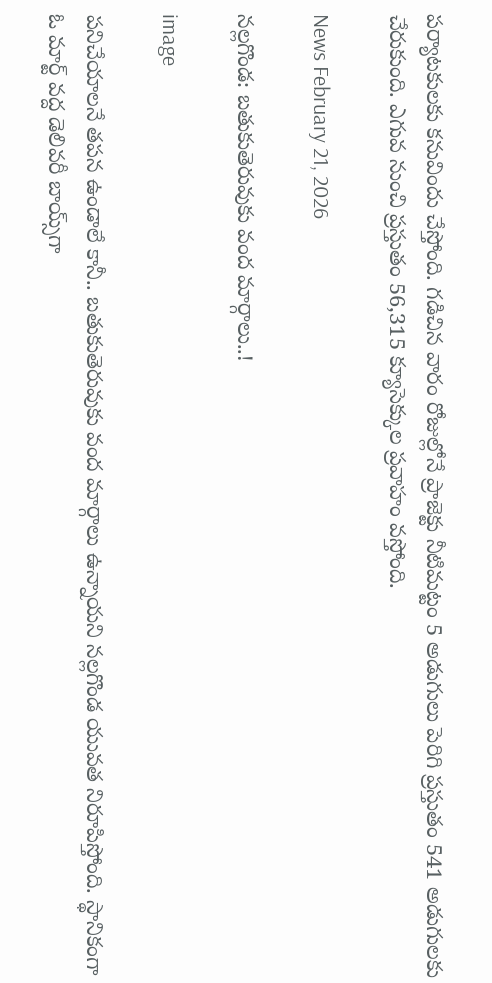పర్యాటకులకు కనువిందు చేస్తోంది. గడిచిన వారం రోజుల్లోనే ప్రాజెక్టు నీటిమట్టం 5 అడుగులు పెరిగి ప్రస్తుతం 541 అడుగులకు చేరుకుంది. ఎగువ నుంచి ప్రస్తుతం 56,315 క్యూసెక్కుల ప్రవాహం వస్తోంది.

News February 21, 2026

నల్లగొండ: బతుకుతెరువుకు వంద మార్గాలు..!

image

పనిచేయాలనే తపన ఉండాలే కానీ.. బతుకుతెరువుకు వంద మార్గాలు ఉన్నాయని నల్లగొండ యువత నిరూపిస్తోంది. స్థానికంగా ఓ మార్ట్ వద్ద డెలివరీ బాయ్స్‌గా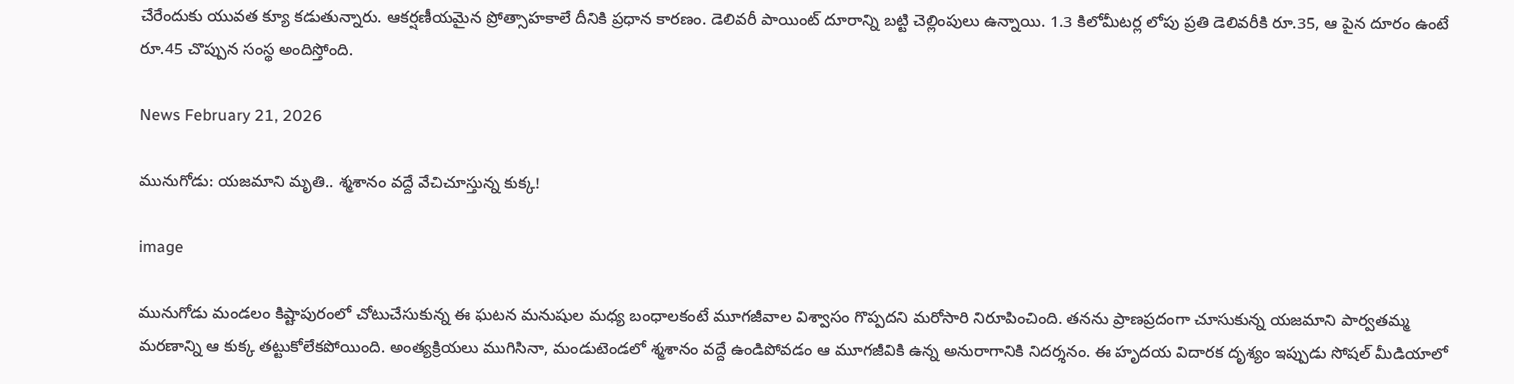చేరేందుకు యువత క్యూ కడుతున్నారు. ఆకర్షణీయమైన ప్రోత్సాహకాలే దీనికి ప్రధాన కారణం. డెలివరీ పాయింట్ దూరాన్ని బట్టి చెల్లింపులు ఉన్నాయి. 1.3 కిలోమీటర్ల లోపు ప్రతి డెలివరీకి రూ.35, ఆ పైన దూరం ఉంటే రూ.45 చొప్పున సంస్థ అందిస్తోంది.

News February 21, 2026

మునుగోడు: యజమాని మృతి.. శ్మశానం వద్దే వేచిచూస్తున్న కుక్క!

image

మునుగోడు మండలం కిష్టాపురంలో చోటుచేసుకున్న ఈ ఘటన మనుషుల మధ్య బంధాలకంటే మూగజీవాల విశ్వాసం గొప్పదని మరోసారి నిరూపించింది. తనను ప్రాణప్రదంగా చూసుకున్న యజమాని పార్వతమ్మ మరణాన్ని ఆ కుక్క తట్టుకోలేకపోయింది. అంత్యక్రియలు ముగిసినా, మండుటెండలో శ్మశానం వద్దే ఉండిపోవడం ఆ మూగజీవికి ఉన్న అనురాగానికి నిదర్శనం. ఈ హృదయ విదారక దృశ్యం ఇప్పుడు సోషల్ మీడియాలో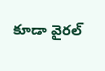కూడా వైరల్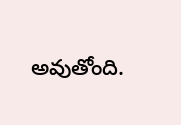అవుతోంది.